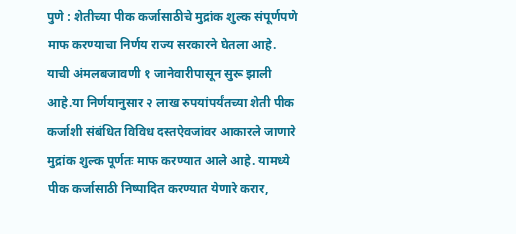पुणे : शेतीच्या पीक कर्जासाठीचे मुद्रांक शुल्क संपूर्णपणे माफ करण्याचा निर्णय राज्य सरकारने घेतला आहे. याची अंमलबजावणी १ जानेवारीपासून सुरू झाली आहे.या निर्णयानुसार २ लाख रुपयांपर्यंतच्या शेती पीक कर्जाशी संबंधित विविध दस्तऐवजांवर आकारले जाणारे मुद्रांक शुल्क पूर्णतः माफ करण्यात आले आहे. यामध्ये पीक कर्जासाठी निष्पादित करण्यात येणारे करार,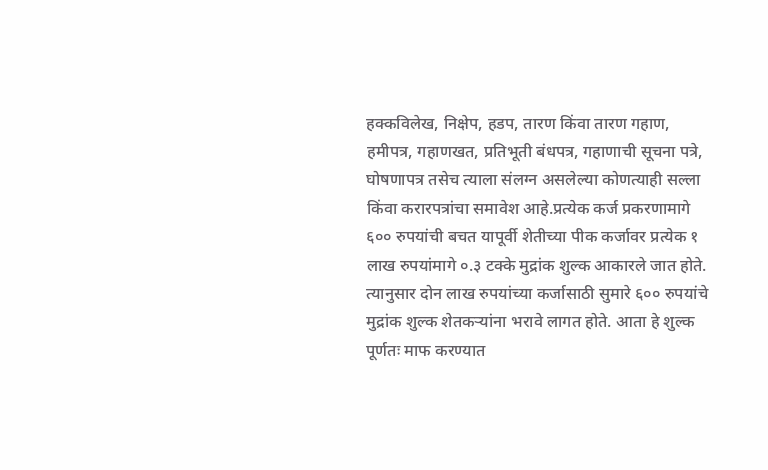हक्कविलेख, निक्षेप, हडप, तारण किंवा तारण गहाण, हमीपत्र, गहाणखत, प्रतिभूती बंधपत्र, गहाणाची सूचना पत्रे, घोषणापत्र तसेच त्याला संलग्न असलेल्या कोणत्याही सल्ला किंवा करारपत्रांचा समावेश आहे.प्रत्येक कर्ज प्रकरणामागे ६०० रुपयांची बचत यापूर्वी शेतीच्या पीक कर्जावर प्रत्येक १ लाख रुपयांमागे ०.३ टक्के मुद्रांक शुल्क आकारले जात होते. त्यानुसार दोन लाख रुपयांच्या कर्जासाठी सुमारे ६०० रुपयांचे मुद्रांक शुल्क शेतकऱ्यांना भरावे लागत होते. आता हे शुल्क पूर्णतः माफ करण्यात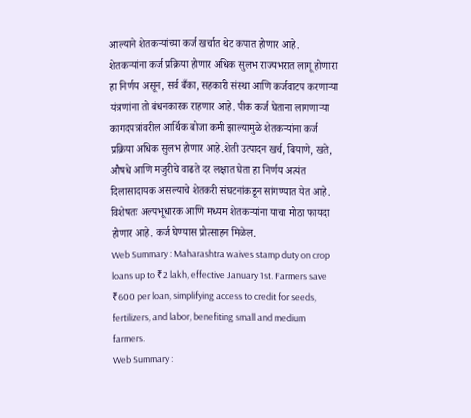आल्याने शेतकऱ्यांच्या कर्ज खर्चात थेट कपात होणार आहे.
शेतकऱ्यांना कर्ज प्रक्रिया होणार अधिक सुलभ राज्यभरात लागू होणारा हा निर्णय असून, सर्व बँका, सहकारी संस्था आणि कर्जवाटप करणाऱ्या यंत्रणांना तो बंधनकारक राहणार आहे. पीक कर्ज घेताना लागणाऱ्या कागदपत्रांवरील आर्थिक बोजा कमी झाल्यामुळे शेतकऱ्यांना कर्ज प्रक्रिया अधिक सुलभ होणार आहे.शेती उत्पादन खर्च, बियाणे, खते, औषधे आणि मजुरीचे वाढते दर लक्षात घेता हा निर्णय अत्यंत दिलासादायक असल्याचे शेतकरी संघटनांकडून सांगण्यात येत आहे. विशेषतः अल्पभूधारक आणि मध्यम शेतकऱ्यांना याचा मोठा फायदा होणार आहे. कर्ज घेण्यास प्रोत्साहन मिळेल.
Web Summary : Maharashtra waives stamp duty on crop loans up to ₹2 lakh, effective January 1st. Farmers save ₹600 per loan, simplifying access to credit for seeds, fertilizers, and labor, benefiting small and medium farmers.
Web Summary :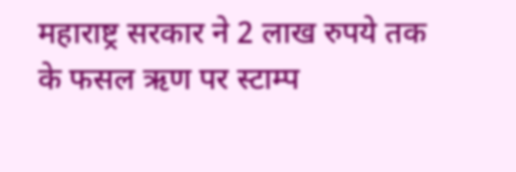महाराष्ट्र सरकार ने 2 लाख रुपये तक के फसल ऋण पर स्टाम्प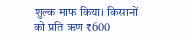शुल्क माफ किया। किसानों को प्रति ऋण ₹600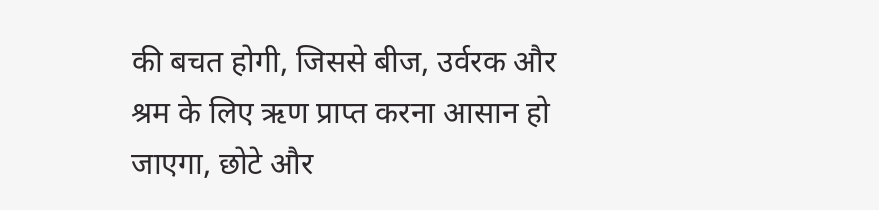की बचत होगी, जिससे बीज, उर्वरक और श्रम के लिए ऋण प्राप्त करना आसान हो जाएगा, छोटे और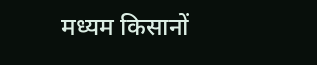मध्यम किसानों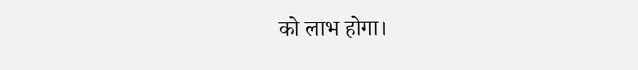को लाभ होगा।